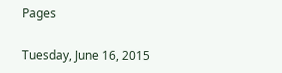Pages

Tuesday, June 16, 2015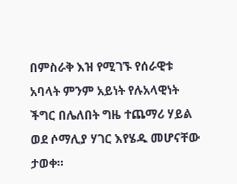በምስራቅ እዝ የሚገኙ የሰራዊቱ አባላት ምንም አይነት የሉአላዊነት ችግር በሌለበት ግዜ ተጨማሪ ሃይል ወደ ሶማሊያ ሃገር እየሄዱ መሆናቸው ታወቀ።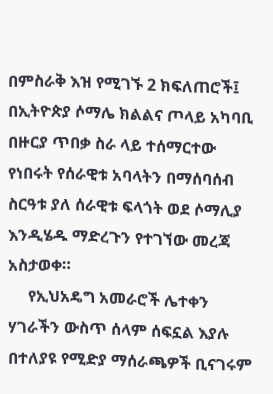በምስራቅ እዝ የሚገኙ 2 ክፍለጠሮች፤ በኢትዮጵያ ሶማሌ ክልልና ጦላይ አካባቢ በዙርያ ጥበቃ ስራ ላይ ተሰማርተው የነበሩት የሰራዊቱ አባላትን በማሰባሰብ ስርዓቱ ያለ ሰራዊቱ ፍላጎት ወደ ሶማሊያ እንዲሄዱ ማድረጉን የተገኘው መረጃ አስታወቀ።
     የኢህአዴግ አመራሮች ሌተቀን ሃገራችን ውስጥ ሰላም ሰፍኗል እያሉ በተለያዩ የሚድያ ማሰራጫዎች ቢናገሩም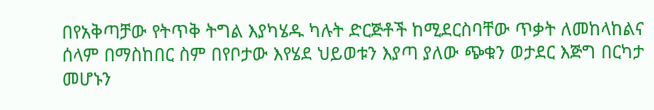በየአቅጣቻው የትጥቅ ትግል እያካሄዱ ካሉት ድርጅቶች ከሚደርስባቸው ጥቃት ለመከላከልና ሰላም በማስከበር ስም በየቦታው እየሄደ ህይወቱን እያጣ ያለው ጭቁን ወታደር እጅግ በርካታ መሆኑን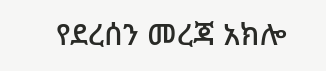የደረሰን መረጃ አክሎ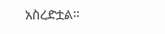አስረድቷል።